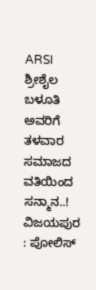ARSI ಶ್ರೀಶೈಲ ಬಳೂತಿ ಅವರಿಗೆ ತಳವಾರ ಸಮಾಜದ ವತಿಯಿಂದ ಸನ್ಮಾನ..!
ವಿಜಯಪುರ : ಪೋಲಿಸ್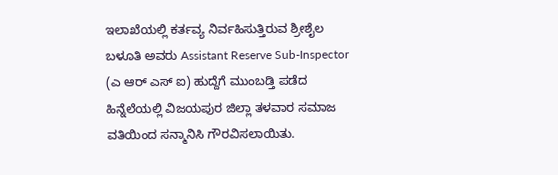ಇಲಾಖೆಯಲ್ಲಿ ಕರ್ತವ್ಯ ನಿರ್ವಹಿಸುತ್ತಿರುವ ಶ್ರೀಶೈಲ ಬಳೂತಿ ಅವರು Assistant Reserve Sub-Inspector (ಎ ಆರ್ ಎಸ್ ಐ) ಹುದ್ದೆಗೆ ಮುಂಬಡ್ತಿ ಪಡೆದ ಹಿನ್ನೆಲೆಯಲ್ಲಿ ವಿಜಯಪುರ ಜಿಲ್ಲಾ ತಳವಾರ ಸಮಾಜ ವತಿಯಿಂದ ಸನ್ಮಾನಿಸಿ ಗೌರವಿಸಲಾಯಿತು.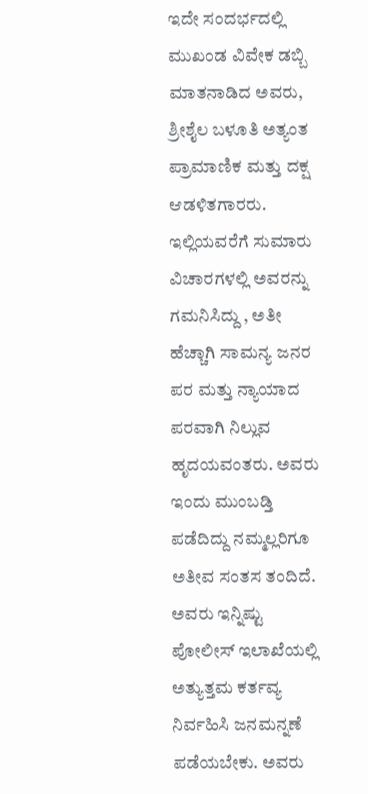ಇದೇ ಸಂದರ್ಭದಲ್ಲಿ ಮುಖಂಡ ವಿವೇಕ ಡಬ್ಬಿ ಮಾತನಾಡಿದ ಅವರು, ಶ್ರೀಶೈಲ ಬಳೂತಿ ಅತ್ಯಂತ ಪ್ರಾಮಾಣಿಕ ಮತ್ತು ದಕ್ಷ ಆಡಳಿತಗಾರರು. ಇಲ್ಲಿಯವರೆಗೆ ಸುಮಾರು ವಿಚಾರಗಳಲ್ಲಿ ಅವರನ್ನು ಗಮನಿಸಿದ್ದು , ಅತೀ ಹೆಚ್ಚಾಗಿ ಸಾಮನ್ಯ ಜನರ ಪರ ಮತ್ತು ನ್ಯಾಯಾದ ಪರವಾಗಿ ನಿಲ್ಲುವ ಹೃದಯವಂತರು. ಅವರು ಇಂದು ಮುಂಬಡ್ತಿ ಪಡೆದಿದ್ದು ನಮ್ಮಲ್ಲರಿಗೂ ಅತೀವ ಸಂತಸ ತಂದಿದೆ. ಅವರು ಇನ್ನಿಷ್ಟು ಪೋಲೀಸ್ ಇಲಾಖೆಯಲ್ಲಿ ಅತ್ಯುತ್ತಮ ಕರ್ತವ್ಯ ನಿರ್ವಹಿಸಿ ಜನಮನ್ನಣೆ ಪಡೆಯಬೇಕು. ಅವರು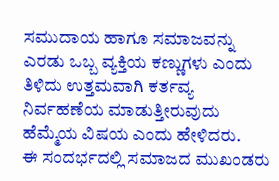ಸಮುದಾಯ ಹಾಗೂ ಸಮಾಜವನ್ನು ಎರಡು ಒಬ್ಬ ವ್ಯಕ್ತಿಯ ಕಣ್ಣುಗಳು ಎಂದು ತಿಳಿದು ಉತ್ತಮವಾಗಿ ಕರ್ತವ್ಯ ನಿರ್ವಹಣೆಯ ಮಾಡುತ್ತೀರುವುದು ಹೆಮ್ಮೆಯ ವಿಷಯ ಎಂದು ಹೇಳಿದರು.
ಈ ಸಂದರ್ಭದಲ್ಲಿ ಸಮಾಜದ ಮುಖಂಡರು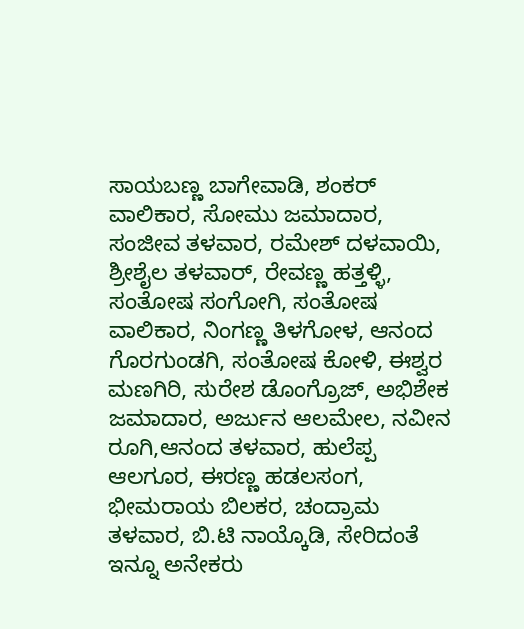ಸಾಯಬಣ್ಣ ಬಾಗೇವಾಡಿ, ಶಂಕರ್ ವಾಲಿಕಾರ, ಸೋಮು ಜಮಾದಾರ, ಸಂಜೀವ ತಳವಾರ, ರಮೇಶ್ ದಳವಾಯಿ, ಶ್ರೀಶೈಲ ತಳವಾರ್, ರೇವಣ್ಣ ಹತ್ತಳ್ಳಿ, ಸಂತೋಷ ಸಂಗೋಗಿ, ಸಂತೋಷ ವಾಲಿಕಾರ, ನಿಂಗಣ್ಣ ತಿಳಗೋಳ, ಆನಂದ ಗೊರಗುಂಡಗಿ, ಸಂತೋಷ ಕೋಳಿ, ಈಶ್ವರ ಮಣಗಿರಿ, ಸುರೇಶ ಡೊಂಗ್ರೊಜ್, ಅಭಿಶೇಕ ಜಮಾದಾರ, ಅರ್ಜುನ ಆಲಮೇಲ, ನವೀನ ರೂಗಿ,ಆನಂದ ತಳವಾರ, ಹುಲೆಪ್ಪ ಆಲಗೂರ, ಈರಣ್ಣ ಹಡಲಸಂಗ, ಭೀಮರಾಯ ಬಿಲಕರ, ಚಂದ್ರಾಮ ತಳವಾರ, ಬಿ.ಟಿ ನಾಯ್ಕೊಡಿ, ಸೇರಿದಂತೆ ಇನ್ನೂ ಅನೇಕರು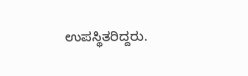ಉಪಸ್ಥಿತರಿದ್ದರು.